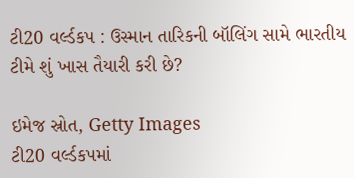ટી20 વર્લ્ડકપ : ઉસ્માન તારિકની બૉલિંગ સામે ભારતીય ટીમે શું ખાસ તૈયારી કરી છે?

ઇમેજ સ્રોત, Getty Images
ટી20 વર્લ્ડકપમાં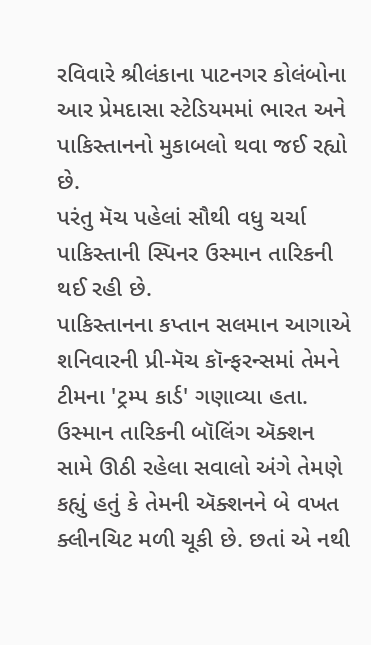રવિવારે શ્રીલંકાના પાટનગર કોલંબોના આર પ્રેમદાસા સ્ટેડિયમમાં ભારત અને પાકિસ્તાનનો મુકાબલો થવા જઈ રહ્યો છે.
પરંતુ મૅચ પહેલાં સૌથી વધુ ચર્ચા પાકિસ્તાની સ્પિનર ઉસ્માન તારિકની થઈ રહી છે.
પાકિસ્તાનના કપ્તાન સલમાન આગાએ શનિવારની પ્રી-મૅચ કૉન્ફરન્સમાં તેમને ટીમના 'ટ્રમ્પ કાર્ડ' ગણાવ્યા હતા.
ઉસ્માન તારિકની બૉલિંગ ઍક્શન સામે ઊઠી રહેલા સવાલો અંગે તેમણે કહ્યું હતું કે તેમની ઍક્શનને બે વખત ક્લીનચિટ મળી ચૂકી છે. છતાં એ નથી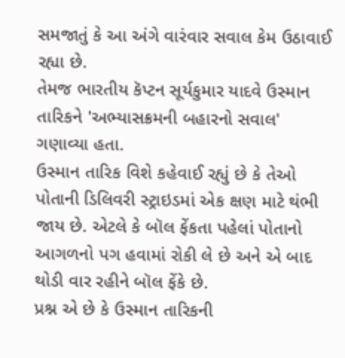સમજાતું કે આ અંગે વારંવાર સવાલ કેમ ઉઠાવાઈ રહ્યા છે.
તેમજ ભારતીય કૅપ્ટન સૂર્યકુમાર યાદવે ઉસ્માન તારિકને 'અભ્યાસક્રમની બહારનો સવાલ' ગણાવ્યા હતા.
ઉસ્માન તારિક વિશે કહેવાઈ રહ્યું છે કે તેઓ પોતાની ડિલિવરી સ્ટ્રાઇડમાં એક ક્ષણ માટે થંભી જાય છે. એટલે કે બૉલ ફેંકતા પહેલાં પોતાનો આગળનો પગ હવામાં રોકી લે છે અને એ બાદ થોડી વાર રહીને બૉલ ફેંકે છે.
પ્રશ્ન એ છે કે ઉસ્માન તારિકની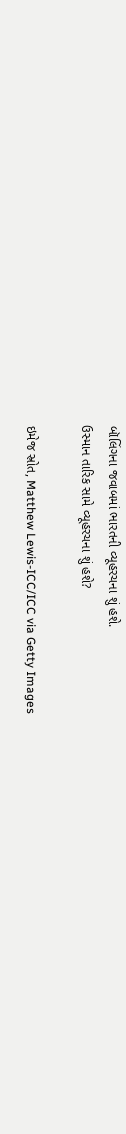બૉલિંગના જવાબમાં ભારતની વ્યૂહરચના શું હશે.
ઉસ્માન તારિક સામે વ્યૂહરચના શું હશે?

ઇમેજ સ્રોત, Matthew Lewis-ICC/ICC via Getty Images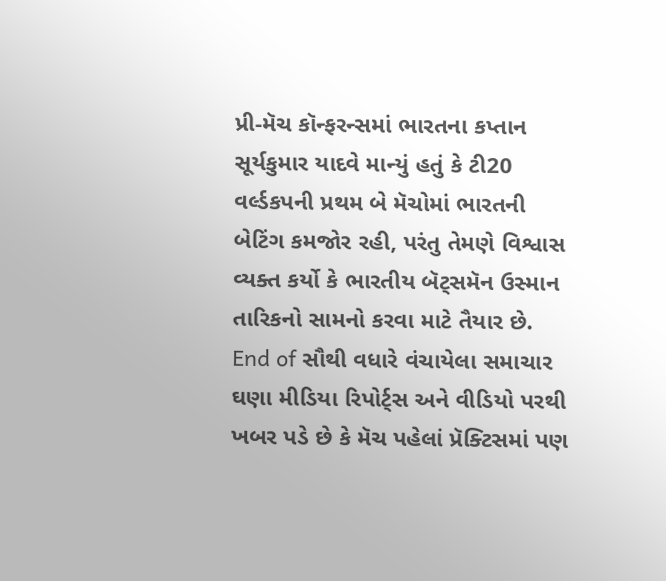પ્રી-મૅચ કૉન્ફરન્સમાં ભારતના કપ્તાન સૂર્યકુમાર યાદવે માન્યું હતું કે ટી20 વર્લ્ડકપની પ્રથમ બે મૅચોમાં ભારતની બેટિંગ કમજોર રહી, પરંતુ તેમણે વિશ્વાસ વ્યક્ત કર્યો કે ભારતીય બૅટ્સમૅન ઉસ્માન તારિકનો સામનો કરવા માટે તૈયાર છે.
End of સૌથી વધારે વંચાયેલા સમાચાર
ઘણા મીડિયા રિપોર્ટ્સ અને વીડિયો પરથી ખબર પડે છે કે મૅચ પહેલાં પ્રૅક્ટિસમાં પણ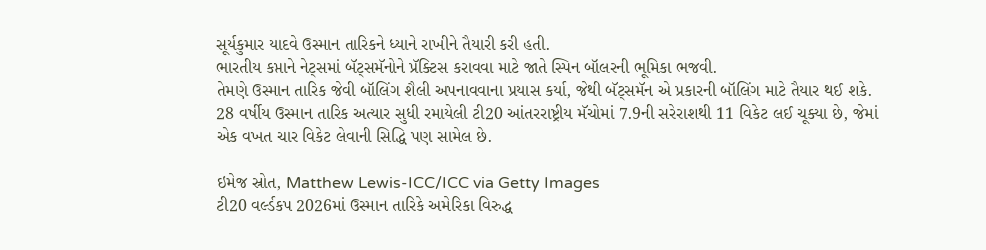સૂર્યકુમાર યાદવે ઉસ્માન તારિકને ધ્યાને રાખીને તૈયારી કરી હતી.
ભારતીય કપ્તાને નેટ્સમાં બૅટ્સમૅનોને પ્રૅક્ટિસ કરાવવા માટે જાતે સ્પિન બૉલરની ભૂમિકા ભજવી.
તેમણે ઉસ્માન તારિક જેવી બૉલિંગ શૈલી અપનાવવાના પ્રયાસ કર્યા, જેથી બૅટ્સમૅન એ પ્રકારની બૉલિંગ માટે તૈયાર થઈ શકે.
28 વર્ષીય ઉસ્માન તારિક અત્યાર સુધી રમાયેલી ટી20 આંતરરાષ્ટ્રીય મૅચોમાં 7.9ની સરેરાશથી 11 વિકેટ લઈ ચૂક્યા છે, જેમાં એક વખત ચાર વિકેટ લેવાની સિદ્ધિ પણ સામેલ છે.

ઇમેજ સ્રોત, Matthew Lewis-ICC/ICC via Getty Images
ટી20 વર્લ્ડકપ 2026માં ઉસ્માન તારિકે અમેરિકા વિરુદ્ધ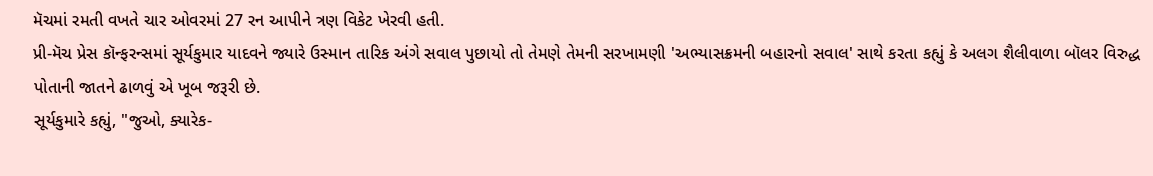મૅચમાં રમતી વખતે ચાર ઓવરમાં 27 રન આપીને ત્રણ વિકેટ ખેરવી હતી.
પ્રી-મૅચ પ્રેસ કૉન્ફરન્સમાં સૂર્યકુમાર યાદવને જ્યારે ઉસ્માન તારિક અંગે સવાલ પુછાયો તો તેમણે તેમની સરખામણી 'અભ્યાસક્રમની બહારનો સવાલ' સાથે કરતા કહ્યું કે અલગ શૈલીવાળા બૉલર વિરુદ્ધ પોતાની જાતને ઢાળવું એ ખૂબ જરૂરી છે.
સૂર્યકુમારે કહ્યું, "જુઓ, ક્યારેક-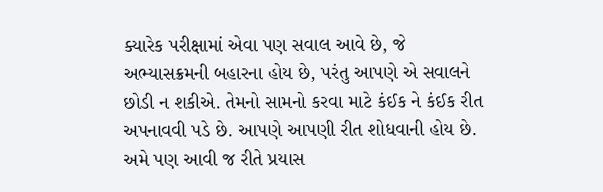ક્યારેક પરીક્ષામાં એવા પણ સવાલ આવે છે, જે અભ્યાસક્રમની બહારના હોય છે, પરંતુ આપણે એ સવાલને છોડી ન શકીએ. તેમનો સામનો કરવા માટે કંઈક ને કંઈક રીત અપનાવવી પડે છે. આપણે આપણી રીત શોધવાની હોય છે. અમે પણ આવી જ રીતે પ્રયાસ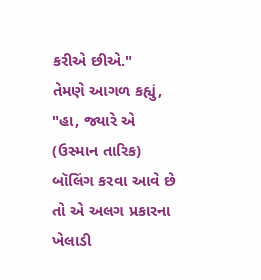કરીએ છીએ."
તેમણે આગળ કહ્યું, "હા, જ્યારે એ (ઉસ્માન તારિક) બૉલિંગ કરવા આવે છે તો એ અલગ પ્રકારના ખેલાડી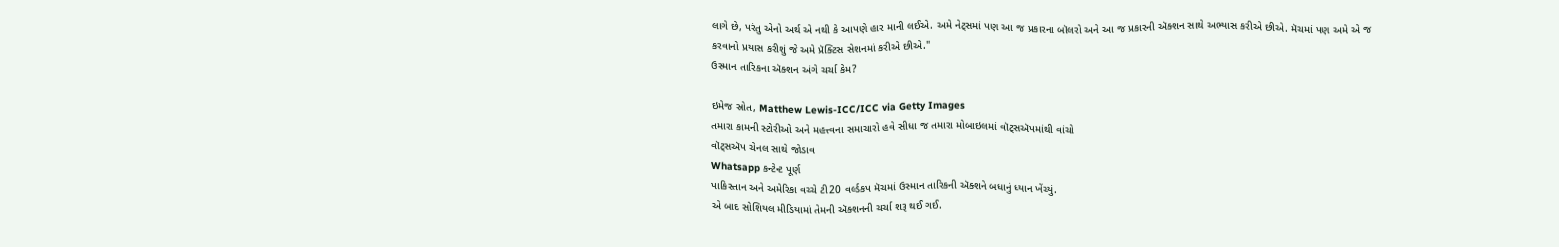લાગે છે, પરંતુ એનો અર્થ એ નથી કે આપણે હાર માની લઈએ. અમે નેટ્સમાં પણ આ જ પ્રકારના બૉલરો અને આ જ પ્રકારની ઍક્શન સાથે અભ્યાસ કરીએ છીએ. મૅચમાં પણ અમે એ જ કરવાનો પ્રયાસ કરીશું જે અમે પ્રૅક્ટિસ સેશનમાં કરીએ છીએ."
ઉસ્માન તારિકના ઍક્શન અંગે ચર્ચા કેમ?

ઇમેજ સ્રોત, Matthew Lewis-ICC/ICC via Getty Images
તમારા કામની સ્ટોરીઓ અને મહત્ત્વના સમાચારો હવે સીધા જ તમારા મોબાઇલમાં વૉટ્સઍપમાંથી વાંચો
વૉટ્સઍપ ચેનલ સાથે જોડાવ
Whatsapp કન્ટેન્ટ પૂર્ણ
પાકિસ્તાન અને અમેરિકા વચ્ચે ટી20 વર્લ્ડકપ મૅચમાં ઉસ્માન તારિકની ઍક્શને બધાનું ધ્યાન ખેંચ્યું.
એ બાદ સોશિયલ મીડિયામાં તેમની ઍક્શનની ચર્ચા શરૂ થઈ ગઈ.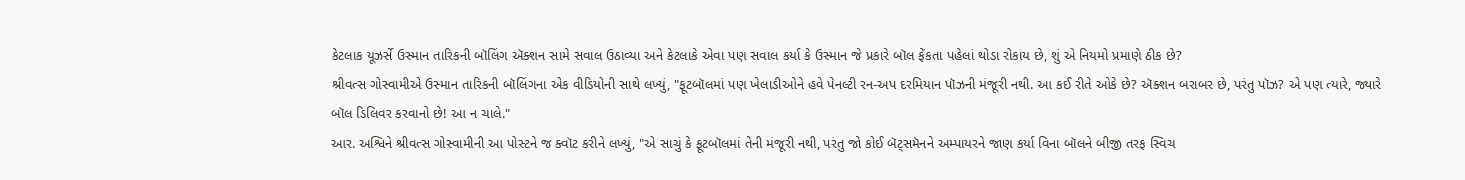કેટલાક યૂઝર્સે ઉસ્માન તારિકની બૉલિંગ ઍક્શન સામે સવાલ ઉઠાવ્યા અને કેટલાકે એવા પણ સવાલ કર્યા કે ઉસ્માન જે પ્રકારે બૉલ ફેંકતા પહેલાં થોડા રોકાય છે, શું એ નિયમો પ્રમાણે ઠીક છે?
શ્રીવત્સ ગોસ્વામીએ ઉસ્માન તારિકની બૉલિંગના એક વીડિયોની સાથે લખ્યું, "ફૂટબૉલમાં પણ ખેલાડીઓને હવે પેનલ્ટી રન-અપ દરમિયાન પૉઝની મંજૂરી નથી. આ કઈ રીતે ઓકે છે? ઍક્શન બરાબર છે, પરંતુ પૉઝ? એ પણ ત્યારે, જ્યારે બૉલ ડિલિવર કરવાનો છે! આ ન ચાલે."
આર. અશ્વિને શ્રીવત્સ ગોસ્વામીની આ પોસ્ટને જ ક્વૉટ કરીને લખ્યું, "એ સાચું કે ફૂટબૉલમાં તેની મંજૂરી નથી, પરંતુ જો કોઈ બૅટ્સમૅનને અમ્પાયરને જાણ કર્યા વિના બૉલને બીજી તરફ સ્વિચ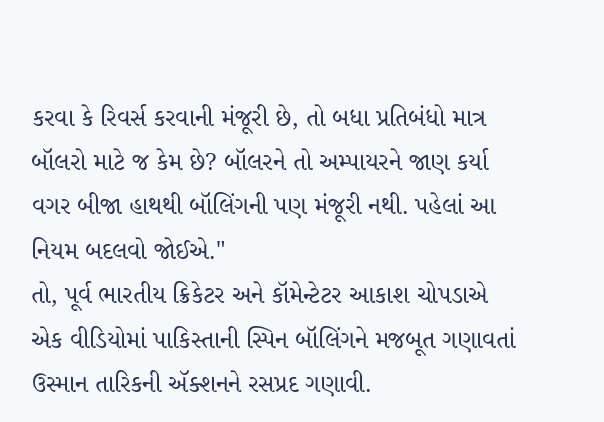કરવા કે રિવર્સ કરવાની મંજૂરી છે, તો બધા પ્રતિબંધો માત્ર બૉલરો માટે જ કેમ છે? બૉલરને તો અમ્પાયરને જાણ કર્યા વગર બીજા હાથથી બૉલિંગની પણ મંજૂરી નથી. પહેલાં આ નિયમ બદલવો જોઈએ."
તો, પૂર્વ ભારતીય ક્રિકેટર અને કૉમેન્ટેટર આકાશ ચોપડાએ એક વીડિયોમાં પાકિસ્તાની સ્પિન બૉલિંગને મજબૂત ગણાવતાં ઉસ્માન તારિકની ઍક્શનને રસપ્રદ ગણાવી.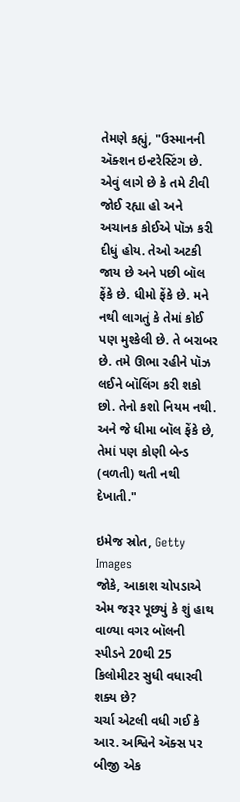તેમણે કહ્યું, "ઉસ્માનની ઍક્શન ઇન્ટરેસ્ટિંગ છે. એવું લાગે છે કે તમે ટીવી જોઈ રહ્યા હો અને અચાનક કોઈએ પૉઝ કરી દીધું હોય. તેઓ અટકી જાય છે અને પછી બૉલ ફેંકે છે. ધીમો ફેંકે છે. મને નથી લાગતું કે તેમાં કોઈ પણ મુશ્કેલી છે. તે બરાબર છે. તમે ઊભા રહીને પૉઝ લઈને બૉલિંગ કરી શકો છો. તેનો કશો નિયમ નથી. અને જે ધીમા બૉલ ફેંકે છે, તેમાં પણ કોણી બેન્ડ (વળતી) થતી નથી દેખાતી."

ઇમેજ સ્રોત, Getty Images
જોકે, આકાશ ચોપડાએ એમ જરૂર પૂછ્યું કે શું હાથ વાળ્યા વગર બૉલની સ્પીડને 20થી 25 કિલોમીટર સુધી વધારવી શક્ય છે?
ચર્ચા એટલી વધી ગઈ કે આર. અશ્વિને ઍક્સ પર બીજી એક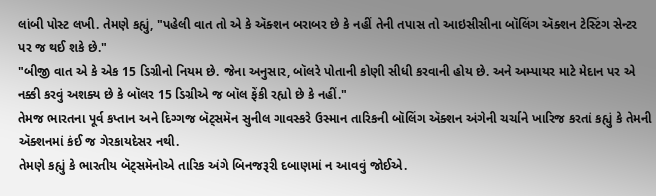લાંબી પોસ્ટ લખી. તેમણે કહ્યું, "પહેલી વાત તો એ કે ઍક્શન બરાબર છે કે નહીં તેની તપાસ તો આઇસીસીના બૉલિંગ ઍક્શન ટેસ્ટિંગ સેન્ટર પર જ થઈ શકે છે."
"બીજી વાત એ કે એક 15 ડિગ્રીનો નિયમ છે. જેના અનુસાર, બૉલરે પોતાની કોણી સીધી કરવાની હોય છે. અને અમ્પાયર માટે મેદાન પર એ નક્કી કરવું અશક્ય છે કે બૉલર 15 ડિગ્રીએ જ બૉલ ફેંકી રહ્યો છે કે નહીં."
તેમજ ભારતના પૂર્વ કપ્તાન અને દિગ્ગજ બૅટ્સમૅન સુનીલ ગાવસ્કરે ઉસ્માન તારિકની બૉલિંગ ઍક્શન અંગેની ચર્ચાને ખારિજ કરતાં કહ્યું કે તેમની ઍક્શનમાં કંઈ જ ગેરકાયદેસર નથી.
તેમણે કહ્યું કે ભારતીય બૅટ્સમૅનોએ તારિક અંગે બિનજરૂરી દબાણમાં ન આવવું જોઈએ.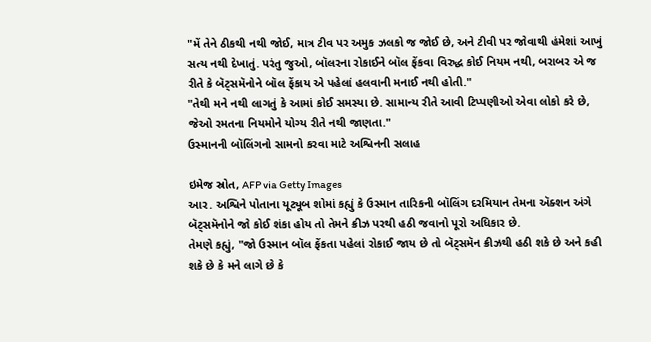"મેં તેને ઠીકથી નથી જોઈ, માત્ર ટીવ પર અમુક ઝલકો જ જોઈ છે, અને ટીવી પર જોવાથી હંમેશાં આખું સત્ય નથી દેખાતું. પરંતુ જુઓ, બૉલરના રોકાઈને બૉલ ફેંકવા વિરુદ્ધ કોઈ નિયમ નથી, બરાબર એ જ રીતે કે બૅટ્સમૅનોને બૉલ ફેંકાય એ પહેલાં હલવાની મનાઈ નથી હોતી."
"તેથી મને નથી લાગતું કે આમાં કોઈ સમસ્યા છે. સામાન્ય રીતે આવી ટિપ્પણીઓ એવા લોકો કરે છે, જેઓ રમતના નિયમોને યોગ્ય રીતે નથી જાણતા."
ઉસ્માનની બૉલિંગનો સામનો કરવા માટે અશ્વિનની સલાહ

ઇમેજ સ્રોત, AFP via Getty Images
આર. અશ્વિને પોતાના યૂટ્યૂબ શોમાં કહ્યું કે ઉસ્માન તારિકની બૉલિંગ દરમિયાન તેમના ઍક્શન અંગે બૅટ્સમૅનોને જો કોઈ શંકા હોય તો તેમને ક્રીઝ પરથી હઠી જવાનો પૂરો અધિકાર છે.
તેમણે કહ્યું, "જો ઉસ્માન બૉલ ફેંકતા પહેલાં રોકાઈ જાય છે તો બૅટ્સમૅન ક્રીઝથી હઠી શકે છે અને કહી શકે છે કે મને લાગે છે કે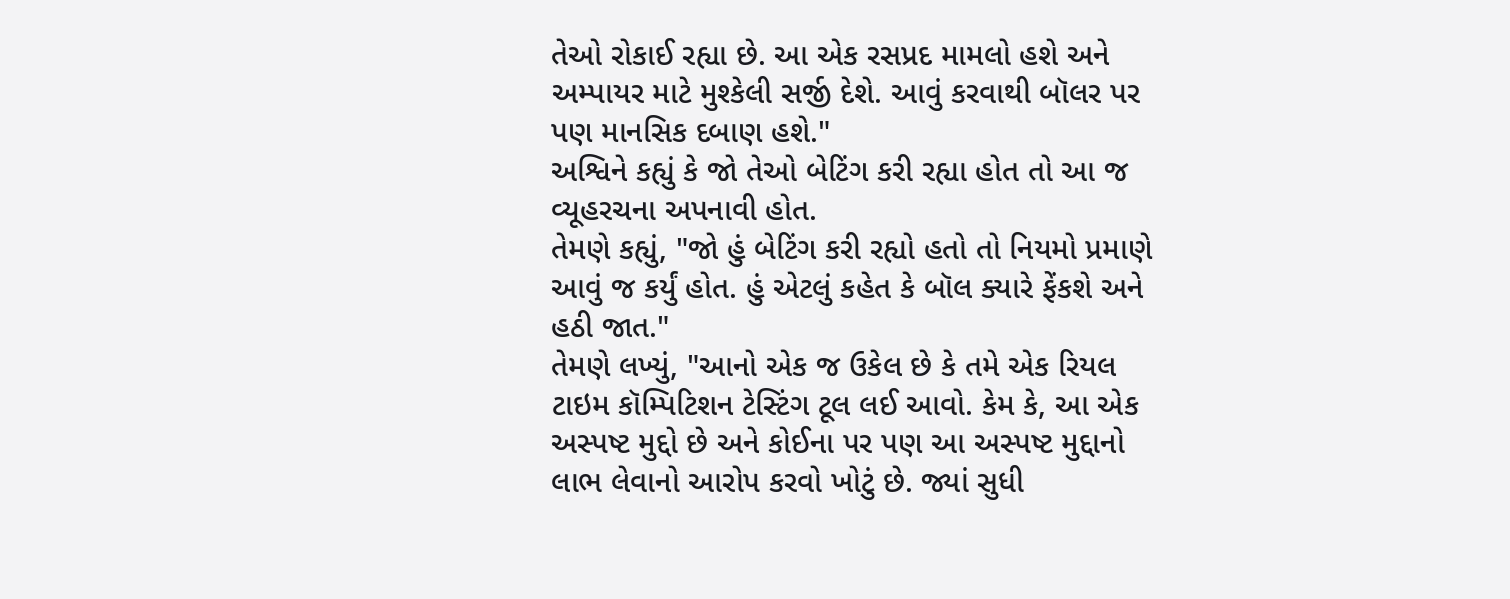તેઓ રોકાઈ રહ્યા છે. આ એક રસપ્રદ મામલો હશે અને અમ્પાયર માટે મુશ્કેલી સર્જી દેશે. આવું કરવાથી બૉલર પર પણ માનસિક દબાણ હશે."
અશ્વિને કહ્યું કે જો તેઓ બેટિંગ કરી રહ્યા હોત તો આ જ વ્યૂહરચના અપનાવી હોત.
તેમણે કહ્યું, "જો હું બેટિંગ કરી રહ્યો હતો તો નિયમો પ્રમાણે આવું જ કર્યું હોત. હું એટલું કહેત કે બૉલ ક્યારે ફેંકશે અને હઠી જાત."
તેમણે લખ્યું, "આનો એક જ ઉકેલ છે કે તમે એક રિયલ ટાઇમ કૉમ્પિટિશન ટેસ્ટિંગ ટૂલ લઈ આવો. કેમ કે, આ એક અસ્પષ્ટ મુદ્દો છે અને કોઈના પર પણ આ અસ્પષ્ટ મુદ્દાનો લાભ લેવાનો આરોપ કરવો ખોટું છે. જ્યાં સુધી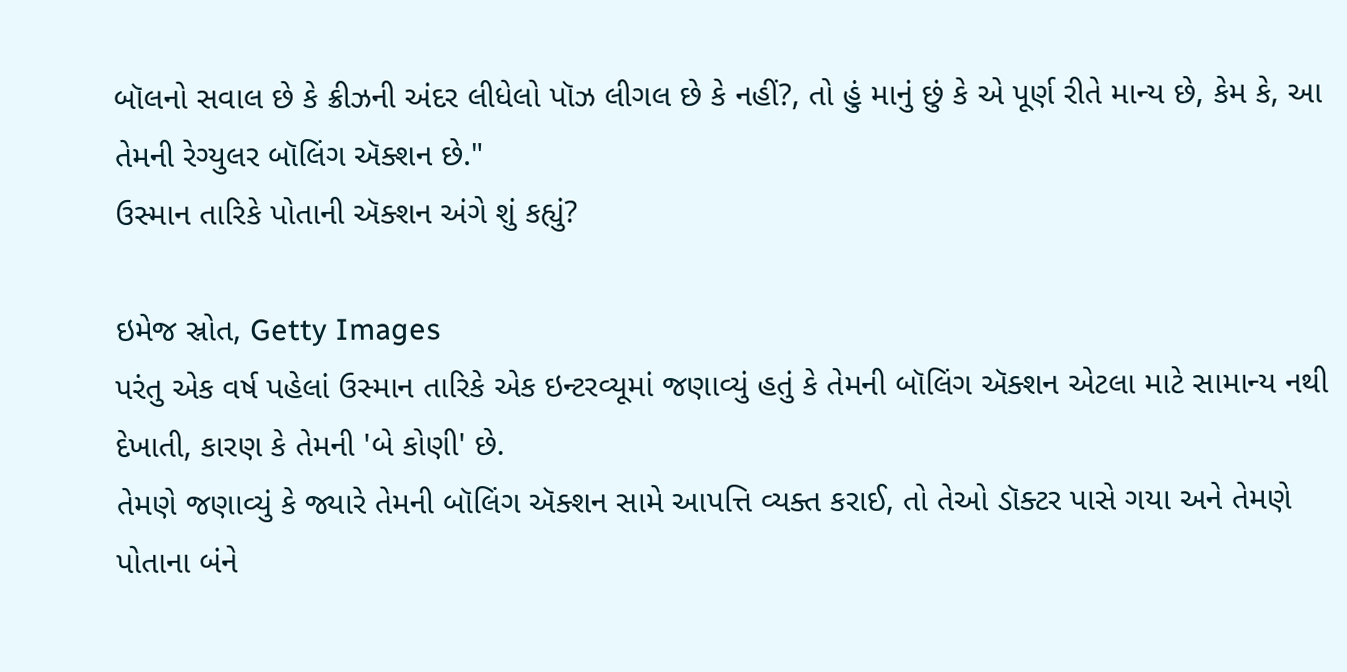બૉલનો સવાલ છે કે ક્રીઝની અંદર લીધેલો પૉઝ લીગલ છે કે નહીં?, તો હું માનું છું કે એ પૂર્ણ રીતે માન્ય છે, કેમ કે, આ તેમની રેગ્યુલર બૉલિંગ ઍક્શન છે."
ઉસ્માન તારિકે પોતાની ઍક્શન અંગે શું કહ્યું?

ઇમેજ સ્રોત, Getty Images
પરંતુ એક વર્ષ પહેલાં ઉસ્માન તારિકે એક ઇન્ટરવ્યૂમાં જણાવ્યું હતું કે તેમની બૉલિંગ ઍક્શન એટલા માટે સામાન્ય નથી દેખાતી, કારણ કે તેમની 'બે કોણી' છે.
તેમણે જણાવ્યું કે જ્યારે તેમની બૉલિંગ ઍક્શન સામે આપત્તિ વ્યક્ત કરાઈ, તો તેઓ ડૉક્ટર પાસે ગયા અને તેમણે પોતાના બંને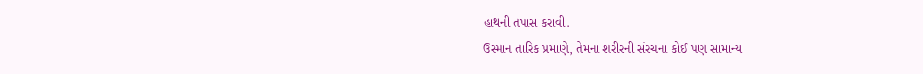હાથની તપાસ કરાવી.
ઉસ્માન તારિક પ્રમાણે, તેમના શરીરની સંરચના કોઈ પણ સામાન્ય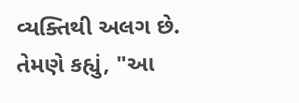વ્યક્તિથી અલગ છે. તેમણે કહ્યું, "આ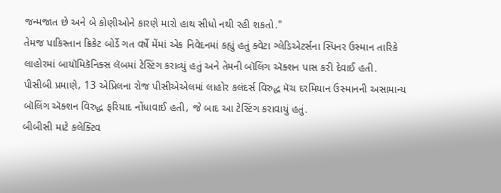જન્મજાત છે અને બે કોણીઓને કારણે મારો હાથ સીધો નથી રહી શકતો."
તેમજ પાકિસ્તાન ક્રિકેટ બોર્ડે ગત વર્ષે મેંમાં એક નિવેદનમાં કહ્યું હતું ક્વેટા ગ્લેડિએટર્સના સ્પિનર ઉસ્માન તારિકે લાહોરમાં બાયૉમિકૅનિક્સ લૅબમાં ટેસ્ટિંગ કરાવ્યું હતું અને તેમની બૉલિંગ ઍક્શન પાસ કરી દેવાઈ હતી.
પીસીબી પ્રમાણે, 13 એપ્રિલના રોજ પીસીએએલમાં લાહોર કલંદર્સ વિરુદ્ધ મૅચ દરમિયાન ઉસ્માનની અસામાન્ય બૉલિંગ ઍક્શન વિરુદ્ધ ફરિયાદ નોંધાવાઈ હતી, જે બાદ આ ટેસ્ટિંગ કરાવાયું હતું.
બીબીસી માટે કલેક્ટિવ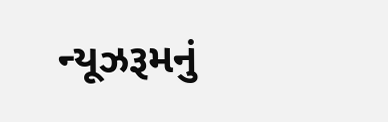ન્યૂઝરૂમનું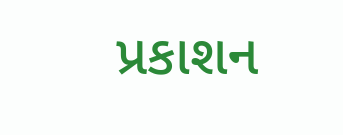પ્રકાશન